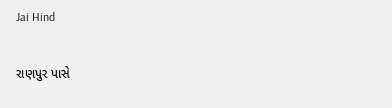Jai Hind

રાણપુર પાસે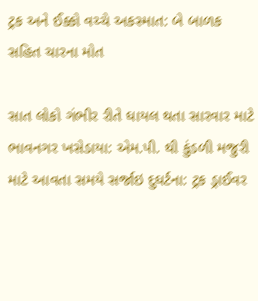ટ્રક અને ઈક્કો વચ્ચે અકસ્માત: બે બાળક સહિત ચારના મોત

સાત લોકો ગંભીર રીતે ઘાયલ થતા સારવાર માટે ભાવનગર ખસેડાયા: એમ.પી. થી કુંડળી મજુરી માટે આવતા સમયે સર્જાઇ દુઘર્ટના: ટ્રક ડ્રાઈવર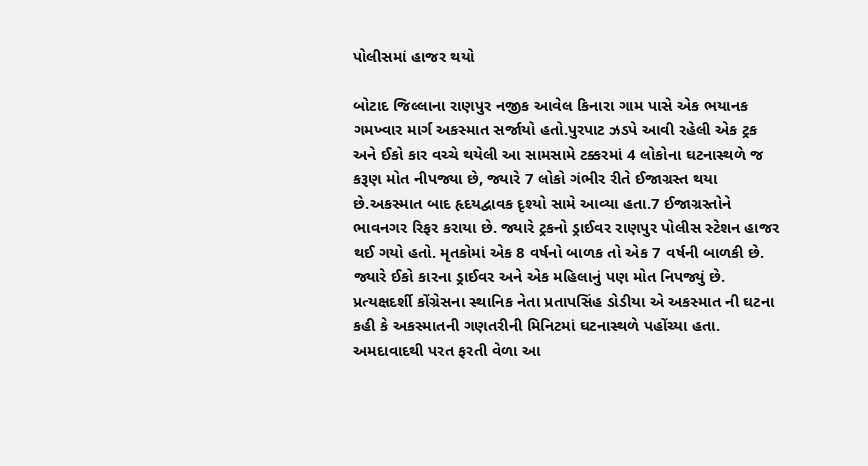પોલીસમાં હાજર થયો

બોટાદ જિલ્લાના રાણપુર નજીક આવેલ કિનારા ગામ પાસે એક ભયાનક ગમખ્વાર માર્ગ અકસ્માત સર્જાયો હતો.પુરપાટ ઝડપે આવી રહેલી એક ટ્રક અને ઈકો કાર વચ્ચે થયેલી આ સામસામે ટક્કરમાં 4 લોકોના ઘટનાસ્થળે જ કરૂણ મોત નીપજ્યા છે, જ્યારે 7 લોકો ગંભીર રીતે ઈજાગ્રસ્ત થયા છે.અકસ્માત બાદ હૃદયદ્વાવક દૃશ્યો સામે આવ્યા હતા.7 ઈજાગ્રસ્તોને ભાવનગર રિફર કરાયા છે. જ્યારે ટ્રકનો ડ્રાઈવર રાણપુર પોલીસ સ્ટેશન હાજર થઈ ગયો હતો. મૃતકોમાં એક 8 વર્ષનો બાળક તો એક 7 વર્ષની બાળકી છે. જ્યારે ઈકો કારના ડ્રાઈવર અને એક મહિલાનું પણ મોત નિપજ્યું છે. પ્રત્યક્ષદર્શી કોંગ્રેસના સ્થાનિક નેતા પ્રતાપસિંહ ડોડીયા એ અકસ્માત ની ઘટના કહી કે અકસ્માતની ગણતરીની મિનિટમાં ઘટનાસ્થળે પહોંચ્યા હતા. અમદાવાદથી પરત ફરતી વેળા આ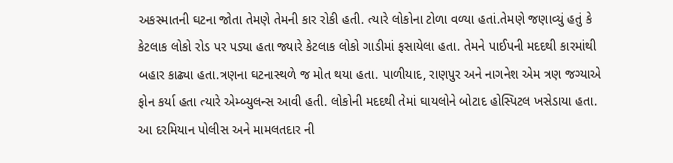અકસ્માતની ઘટના જોતા તેમણે તેમની કાર રોકી હતી. ત્યારે લોકોના ટોળા વળ્યા હતાં.તેમણે જણાવ્યું હતું કે કેટલાક લોકો રોડ પર પડ્યા હતા જ્યારે કેટલાક લોકો ગાડીમાં ફસાયેલા હતા. તેમને પાઈપની મદદથી કારમાંથી બહાર કાઢ્યા હતા.ત્રણના ઘટનાસ્થળે જ મોત થયા હતા. પાળીયાદ, રાણપુર અને નાગનેશ એમ ત્રણ જગ્યાએ ફોન કર્યા હતા ત્યારે એમ્બ્યુલન્સ આવી હતી. લોકોની મદદથી તેમાં ઘાયલોને બોટાદ હોસ્પિટલ ખસેડાયા હતા. આ દરમિયાન પોલીસ અને મામલતદાર ની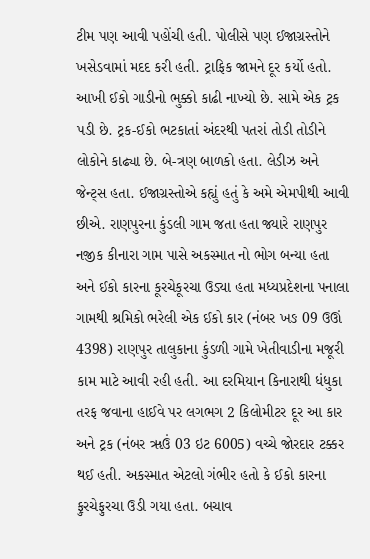ટીમ પણ આવી પહોંચી હતી. પોલીસે પણ ઈજાગ્રસ્તોને ખસેડવામાં મદદ કરી હતી. ટ્રાફિક જામને દૂર કર્યો હતો. આખી ઈકો ગાડીનો ભુક્કો કાઢી નાખ્યો છે. સામે એક ટ્રક પડી છે. ટ્રક-ઈકો ભટકાતાં અંદરથી પતરાં તોડી તોડીને લોકોને કાઢ્યા છે. બે-ત્રણ બાળકો હતા. લેડીઝ અને જેન્ટ્સ હતા. ઈજાગ્રસ્તોએ કહ્યું હતું કે અમે એમપીથી આવી છીએ. રાણપુરના કુંડલી ગામ જતા હતા જ્યારે રાણપુર નજીક કીનારા ગામ પાસે અકસ્માત નો ભોગ બન્યા હતા અને ઈકો કારના કૂરચેકૂરચા ઉડ્યા હતા મધ્યપ્રદેશના પનાલા ગામથી શ્રમિકો ભરેલી એક ઈકો કાર (નંબર ખઙ 09 ઉઊં 4398) રાણપુર તાલુકાના કુંડળી ગામે ખેતીવાડીના મજૂરી કામ માટે આવી રહી હતી. આ દરમિયાન કિનારાથી ધંધુકા તરફ જવાના હાઈવે પર લગભગ 2 કિલોમીટર દૂર આ કાર અને ટ્રક (નંબર ૠઉં 03 ઇટ 6005) વચ્ચે જોરદાર ટક્કર થઈ હતી. અકસ્માત એટલો ગંભીર હતો કે ઈકો કારના ફુરચેફુરચા ઉડી ગયા હતા. બચાવ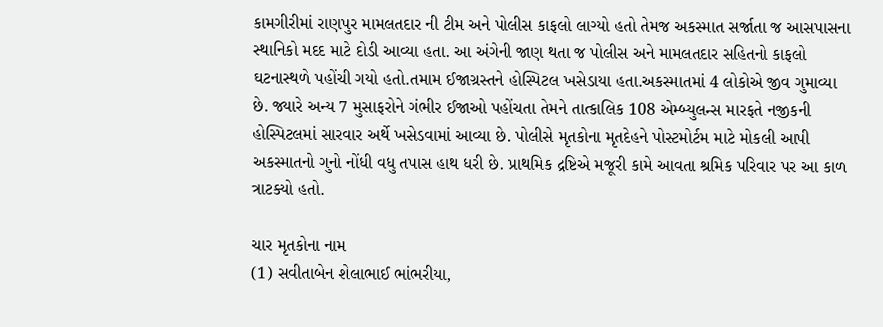કામગીરીમાં રાણપુર મામલતદાર ની ટીમ અને પોલીસ કાફલો લાગ્યો હતો તેમજ અકસ્માત સર્જાતા જ આસપાસના સ્થાનિકો મદદ માટે દોડી આવ્યા હતા. આ અંગેની જાણ થતા જ પોલીસ અને મામલતદાર સહિતનો કાફલો ઘટનાસ્થળે પહોંચી ગયો હતો.તમામ ઈજાગ્રસ્તને હોસ્પિટલ ખસેડાયા હતા.અકસ્માતમાં 4 લોકોએ જીવ ગુમાવ્યા છે. જ્યારે અન્ય 7 મુસાફરોને ગંભીર ઈજાઓ પહોંચતા તેમને તાત્કાલિક 108 એમ્બ્યુલન્સ મારફતે નજીકની હોસ્પિટલમાં સારવાર અર્થે ખસેડવામાં આવ્યા છે. પોલીસે મૃતકોના મૃતદેહને પોસ્ટમોર્ટમ માટે મોકલી આપી અકસ્માતનો ગુનો નોંધી વધુ તપાસ હાથ ધરી છે. પ્રાથમિક દ્રષ્ટિએ મજૂરી કામે આવતા શ્રમિક પરિવાર પર આ કાળ ત્રાટક્યો હતો.

ચાર મૃતકોના નામ
(1) સવીતાબેન શેલાભાઈ ભાંભરીયા,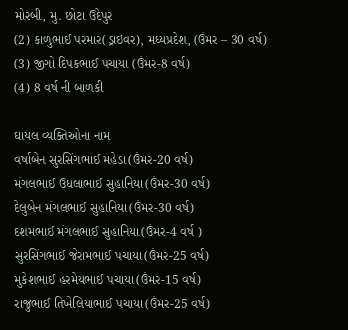મોરબી, મુ. છોટા ઉદેપુર
(2) કાળુભાઈ પરમાર(ડ્રાઇવર), મધ્યપ્રદેશ, (ઉંમર – 30 વર્ષ)
(3) જીગો દિપકભાઈ પચાયા (ઉંમર-8 વર્ષ)
(4) 8 વર્ષ ની બાળકી

ઘાયલ વ્યક્તિઓના નામ
વર્ષાબેન સુરસિંગભાઈ મહેડા(ઉંમર-20 વર્ષ)
મંગલભાઈ ઉધલાભાઈ સુહાનિયા(ઉંમર-30 વર્ષ)
દેલુબેન મંગલભાઈ સુહાનિયા(ઉંમર-30 વર્ષ)
દશમભાઈ મંગલભાઈ સુહાનિયા(ઉંમર-4 વર્ષ )
સુરસિંગભાઈ જેરામભાઈ પચાયા(ઉંમર-25 વર્ષ)
મુકેશભાઈ હરમેયભાઈ પચાયા(ઉંમર-15 વર્ષ)
રાજુભાઈ તિખેલિયાભાઈ પચાયા(ઉંમર-25 વર્ષ)